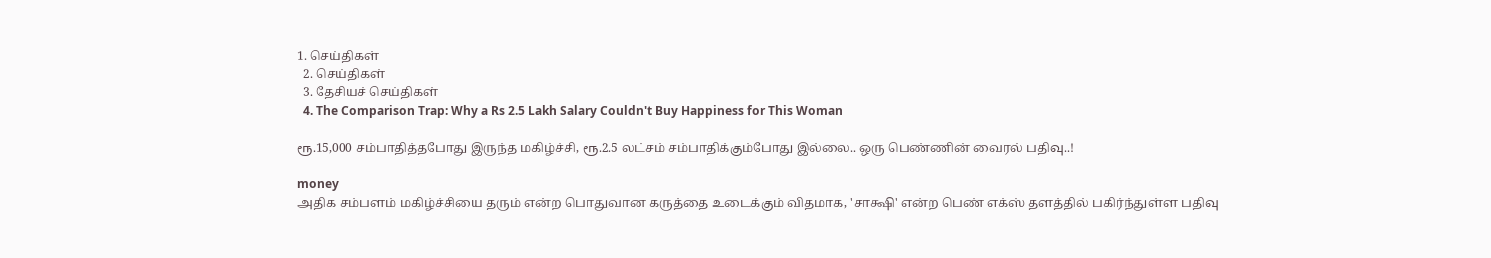1. செய்திகள்
  2. செய்திகள்
  3. தேசியச் செய்திகள்
  4. The Comparison Trap: Why a Rs 2.5 Lakh Salary Couldn't Buy Happiness for This Woman

ரூ.15,000 சம்பாதித்தபோது இருந்த மகிழ்ச்சி, ரூ.2.5 லட்சம் சம்பாதிக்கும்போது இல்லை.. ஒரு பெண்ணின் வைரல் பதிவு..!

money
அதிக சம்பளம் மகிழ்ச்சியை தரும் என்ற பொதுவான கருத்தை உடைக்கும் விதமாக, 'சாக்ஷி' என்ற பெண் எக்ஸ் தளத்தில் பகிர்ந்துள்ள பதிவு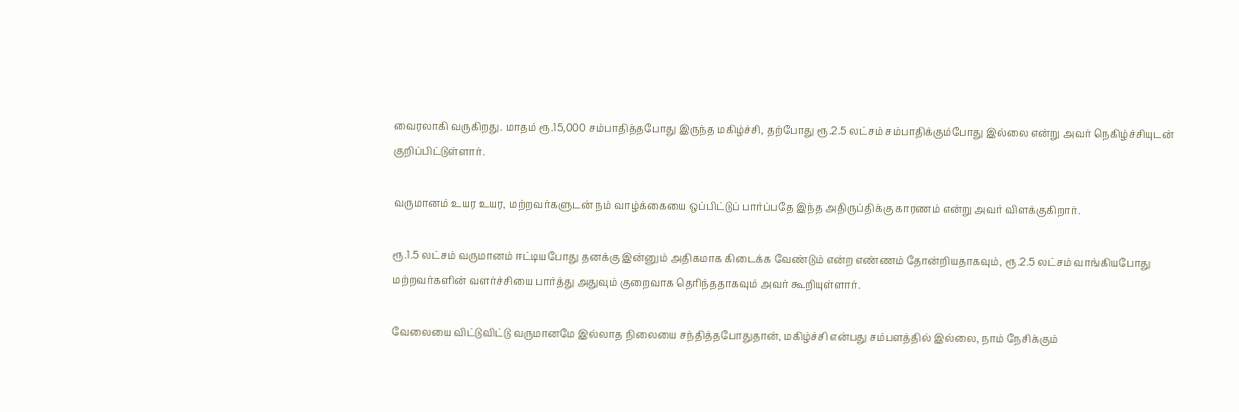வைரலாகி வருகிறது. மாதம் ரூ.15,000 சம்பாதித்தபோது இருந்த மகிழ்ச்சி, தற்போது ரூ.2.5 லட்சம் சம்பாதிக்கும்போது இல்லை என்று அவர் நெகிழ்ச்சியுடன் குறிப்பிட்டுள்ளார்.

வருமானம் உயர உயர, மற்றவர்களுடன் நம் வாழ்க்கையை ஒப்பிட்டுப் பார்ப்பதே இந்த அதிருப்திக்கு காரணம் என்று அவர் விளக்குகிறார்.

ரூ.1.5 லட்சம் வருமானம் ஈட்டியபோது தனக்கு இன்னும் அதிகமாக கிடைக்க வேண்டும் என்ற எண்ணம் தோன்றியதாகவும், ரூ.2.5 லட்சம் வாங்கியபோது மற்றவர்களின் வளர்ச்சியை பார்த்து அதுவும் குறைவாக தெரிந்ததாகவும் அவர் கூறியுள்ளார்.

வேலையை விட்டுவிட்டு வருமானமே இல்லாத நிலையை சந்தித்தபோதுதான், மகிழ்ச்சி என்பது சம்பளத்தில் இல்லை, நாம் நேசிக்கும்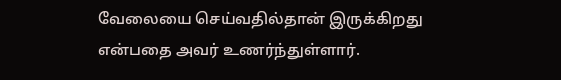வேலையை செய்வதில்தான் இருக்கிறது என்பதை அவர் உணர்ந்துள்ளார்.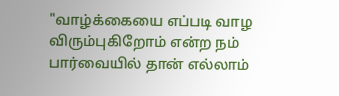"வாழ்க்கையை எப்படி வாழ விரும்புகிறோம் என்ற நம் பார்வையில் தான் எல்லாம்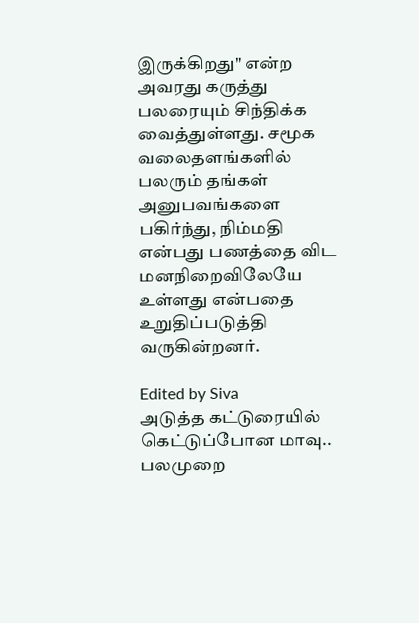இருக்கிறது" என்ற அவரது கருத்து பலரையும் சிந்திக்க வைத்துள்ளது. சமூக வலைதளங்களில் பலரும் தங்கள் அனுபவங்களை பகிர்ந்து, நிம்மதி என்பது பணத்தை விட மனநிறைவிலேயே உள்ளது என்பதை உறுதிப்படுத்தி வருகின்றனர்.

Edited by Siva
அடுத்த கட்டுரையில்
கெட்டுப்போன மாவு.. பலமுறை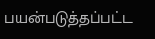பயன்படுத்தப்பட்ட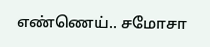எண்ணெய்.. சமோசா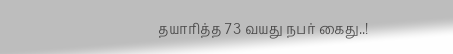தயாரித்த 73 வயது நபர் கைது..!